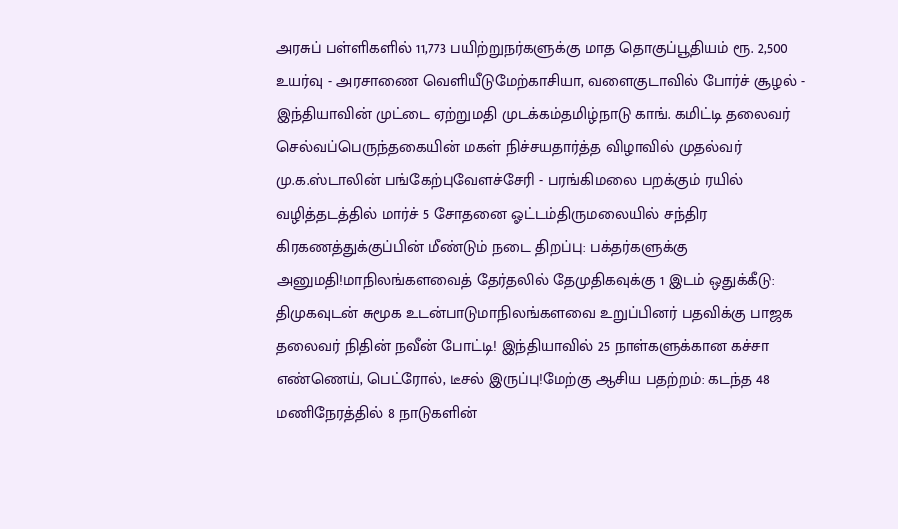அரசுப் பள்ளிகளில் 11,773 பயிற்றுநர்களுக்கு மாத தொகுப்பூதியம் ரூ. 2,500 உயர்வு - அரசாணை வெளியீடுமேற்காசியா, வளைகுடாவில் போர்ச் சூழல் - இந்தியாவின் முட்டை ஏற்றுமதி முடக்கம்தமிழ்நாடு காங். கமிட்டி தலைவர் செல்வப்பெருந்தகையின் மகள் நிச்சயதார்த்த விழாவில் முதல்வர் மு.க.ஸ்டாலின் பங்கேற்புவேளச்சேரி - பரங்கிமலை பறக்கும் ரயில் வழித்தடத்தில் மார்ச் 5 சோதனை ஓட்டம்திருமலையில் சந்திர கிரகணத்துக்குப்பின் மீண்டும் நடை திறப்பு: பக்தர்களுக்கு அனுமதி!மாநிலங்களவைத் தேர்தலில் தேமுதிகவுக்கு 1 இடம் ஒதுக்கீடு: திமுகவுடன் சுமூக உடன்பாடுமாநிலங்களவை உறுப்பினர் பதவிக்கு பாஜக தலைவர் நிதின் நவீன் போட்டி! இந்தியாவில் 25 நாள்களுக்கான கச்சா எண்ணெய், பெட்ரோல், டீசல் இருப்பு!மேற்கு ஆசிய பதற்றம்: கடந்த 48 மணிநேரத்தில் 8 நாடுகளின்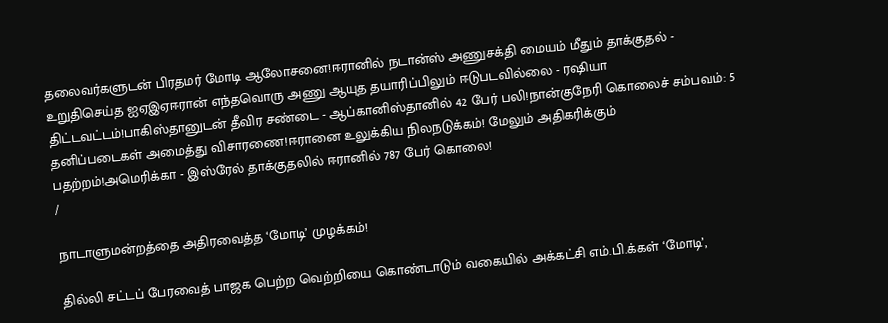தலைவர்களுடன் பிரதமர் மோடி ஆலோசனை!ஈரானில் நடான்ஸ் அணுசக்தி மையம் மீதும் தாக்குதல் - உறுதிசெய்த ஐஏஇஏஈரான் எந்தவொரு அணு ஆயுத தயாரிப்பிலும் ஈடுபடவில்லை - ரஷியா திட்டவட்டம்!பாகிஸ்தானுடன் தீவிர சண்டை - ஆப்கானிஸ்தானில் 42 பேர் பலி!நான்குநேரி கொலைச் சம்பவம்: 5 தனிப்படைகள் அமைத்து விசாரணை!ஈரானை உலுக்கிய நிலநடுக்கம்! மேலும் அதிகரிக்கும் பதற்றம்!அமெரிக்கா - இஸ்ரேல் தாக்குதலில் ஈரானில் 787 பேர் கொலை!
/

நாடாளுமன்றத்தை அதிரவைத்த ‘மோடி’ முழக்கம்!

தில்லி சட்டப் பேரவைத் பாஜக பெற்ற வெற்றியை கொண்டாடும் வகையில் அக்கட்சி எம்.பி.க்கள் ‘மோடி’,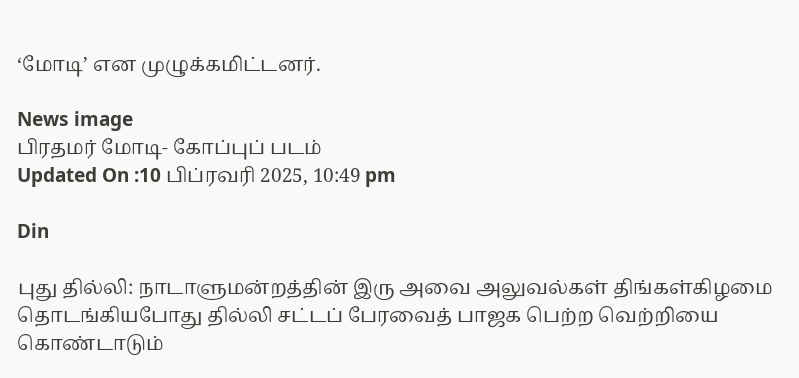‘மோடி’ என முழுக்கமிட்டனர்.

News image
பிரதமர் மோடி- கோப்புப் படம்
Updated On :10 பிப்ரவரி 2025, 10:49 pm

Din

புது தில்லி: நாடாளுமன்றத்தின் இரு அவை அலுவல்கள் திங்கள்கிழமை தொடங்கியபோது தில்லி சட்டப் பேரவைத் பாஜக பெற்ற வெற்றியை கொண்டாடும்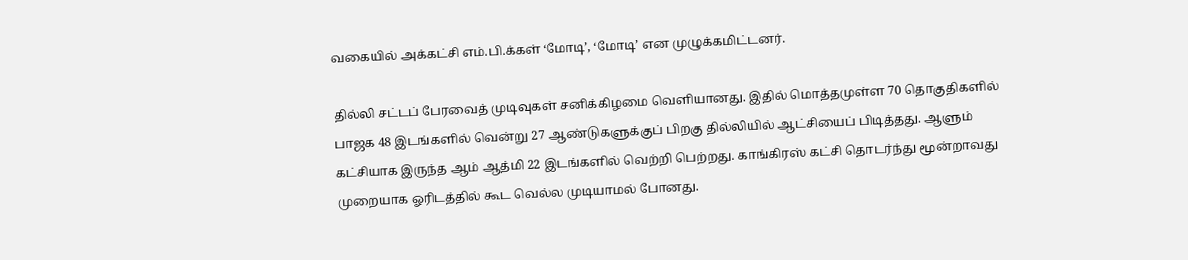வகையில் அக்கட்சி எம்.பி.க்கள் ‘மோடி’, ‘மோடி’ என முழுக்கமிட்டனர்.

தில்லி சட்டப் பேரவைத் முடிவுகள் சனிக்கிழமை வெளியானது. இதில் மொத்தமுள்ள 70 தொகுதிகளில் பாஜக 48 இடங்களில் வென்று 27 ஆண்டுகளுக்குப் பிறகு தில்லியில் ஆட்சியைப் பிடித்தது. ஆளும் கட்சியாக இருந்த ஆம் ஆத்மி 22 இடங்களில் வெற்றி பெற்றது. காங்கிரஸ் கட்சி தொடர்ந்து மூன்றாவது முறையாக ஓரிடத்தில் கூட வெல்ல முடியாமல் போனது.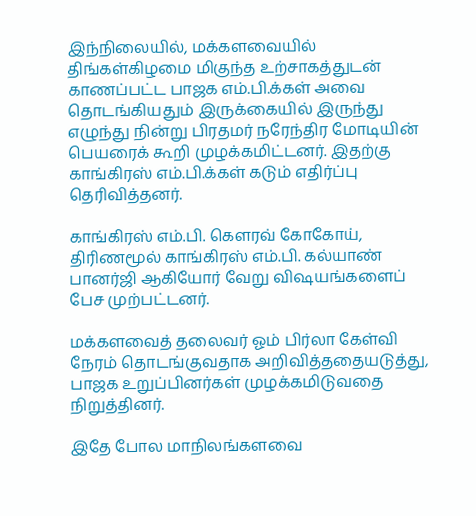இந்நிலையில், மக்களவையில் திங்கள்கிழமை மிகுந்த உற்சாகத்துடன் காணப்பட்ட பாஜக எம்.பி.க்கள் அவை தொடங்கியதும் இருக்கையில் இருந்து எழுந்து நின்று பிரதமர் நரேந்திர மோடியின் பெயரைக் கூறி முழக்கமிட்டனர். இதற்கு காங்கிரஸ் எம்.பி.க்கள் கடும் எதிர்ப்பு தெரிவித்தனர்.

காங்கிரஸ் எம்.பி. கௌரவ் கோகோய், திரிணமூல் காங்கிரஸ் எம்.பி. கல்யாண் பானர்ஜி ஆகியோர் வேறு விஷயங்களைப் பேச முற்பட்டனர்.

மக்களவைத் தலைவர் ஓம் பிர்லா கேள்வி நேரம் தொடங்குவதாக அறிவித்ததையடுத்து, பாஜக உறுப்பினர்கள் முழக்கமிடுவதை நிறுத்தினர்.

இதே போல மாநிலங்களவை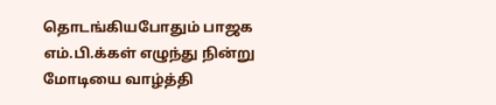தொடங்கியபோதும் பாஜக எம்.பி.க்கள் எழுந்து நின்று மோடியை வாழ்த்தி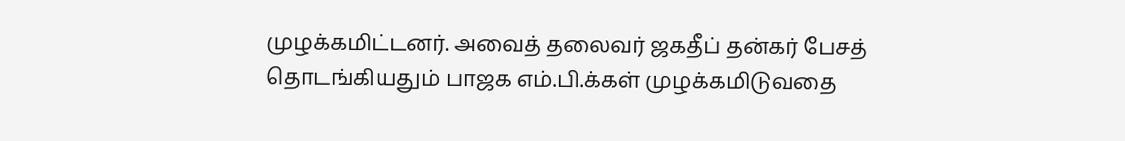முழக்கமிட்டனர். அவைத் தலைவர் ஜகதீப் தன்கர் பேசத் தொடங்கியதும் பாஜக எம்.பி.க்கள் முழக்கமிடுவதை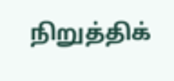நிறுத்திக்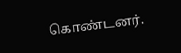கொண்டனர்.